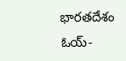భారతదేశం
ఓయ్-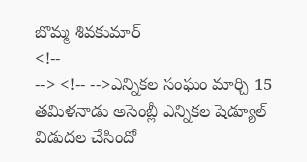బొమ్మ శివకుమార్
<!--
--> <!-- -->ఎన్నికల సంఘం మార్చి 15 తమిళనాడు అసెంబ్లీ ఎన్నికల షెడ్యూల్ విడుదల చేసిందో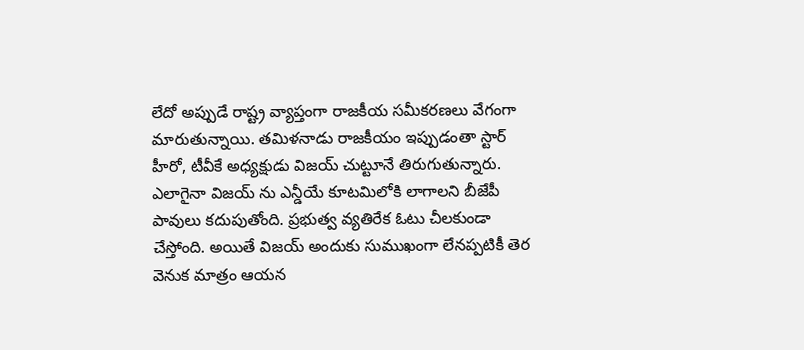లేదో అప్పుడే రాష్ట్ర వ్యాప్తంగా రాజకీయ సమీకరణలు వేగంగా మారుతున్నాయి. తమిళనాడు రాజకీయం ఇప్పుడంతా స్టార్ హీరో, టీవీకే అధ్యక్షుడు విజయ్ చుట్టూనే తిరుగుతున్నారు. ఎలాగైనా విజయ్ ను ఎన్డీయే కూటమిలోకి లాగాలని బీజేపీ పావులు కదుపుతోంది. ప్రభుత్వ వ్యతిరేక ఓటు చీలకుండా చేస్తోంది. అయితే విజయ్ అందుకు సుముఖంగా లేనప్పటికీ తెర వెనుక మాత్రం ఆయన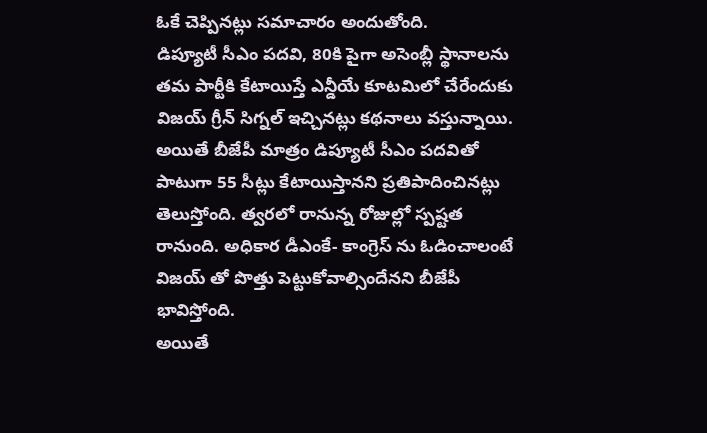ఓకే చెప్పినట్లు సమాచారం అందుతోంది.
డిప్యూటీ సీఎం పదవి, 80కి పైగా అసెంబ్లీ స్థానాలను తమ పార్టీకి కేటాయిస్తే ఎన్డీయే కూటమిలో చేరేందుకు విజయ్ గ్రీన్ సిగ్నల్ ఇచ్చినట్లు కథనాలు వస్తున్నాయి. అయితే బీజేపీ మాత్రం డిప్యూటీ సీఎం పదవితో పాటుగా 55 సీట్లు కేటాయిస్తానని ప్రతిపాదించినట్లు తెలుస్తోంది. త్వరలో రానున్న రోజుల్లో స్పష్టత రానుంది. అధికార డీఎంకే- కాంగ్రెస్ ను ఓడించాలంటే విజయ్ తో పొత్తు పెట్టుకోవాల్సిందేనని బీజేపీ భావిస్తోంది.
అయితే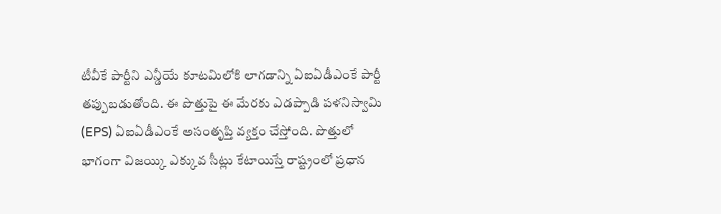టీవీకే పార్టీని ఎన్డీయే కూటమిలోకి లాగడాన్ని ఏఐఏడీఎంకే పార్టీ తప్పుబడుతోంది. ఈ పొత్తుపై ఈ మేరకు ఎడప్పాడి పళనిస్వామి (EPS) ఏఐఏడీఎంకే అసంతృప్తి వ్యక్తం చేస్తోంది. పొత్తులో భాగంగా విజయ్కి ఎక్కువ సీట్లు కేటాయిస్తే రాష్ట్రంలో ప్రధాన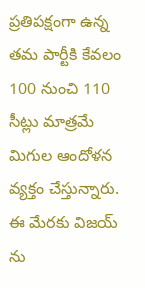ప్రతిపక్షంగా ఉన్న తమ పార్టీకి కేవలం 100 నుంచి 110 సీట్లు మాత్రమే మిగుల ఆందోళన వ్యక్తం చేస్తున్నారు. ఈ మేరకు విజయ్ ను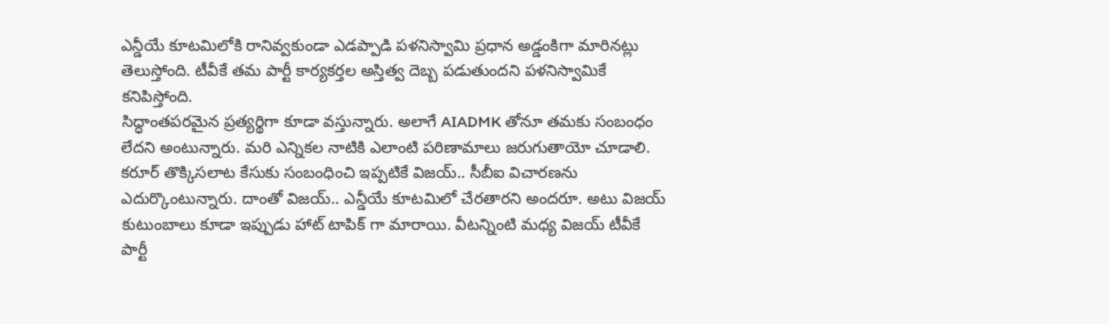ఎన్డీయే కూటమిలోకి రానివ్వకుండా ఎడప్పాడి పళనిస్వామి ప్రధాన అడ్డంకిగా మారినట్లు తెలుస్తోంది. టీవీకే తమ పార్టీ కార్యకర్తల అస్తిత్వ దెబ్బ పడుతుందని పళనిస్వామికే కనిపిస్తోంది.
సిద్ధాంతపరమైన ప్రత్యర్థిగా కూడా వస్తున్నారు. అలాగే AIADMK తోనూ తమకు సంబంధం లేదని అంటున్నారు. మరి ఎన్నికల నాటికి ఎలాంటి పరిణామాలు జరుగుతాయో చూడాలి. కరూర్ తొక్కిసలాట కేసుకు సంబంధించి ఇప్పటికే విజయ్.. సీబీఐ విచారణను ఎదుర్కొంటున్నారు. దాంతో విజయ్.. ఎన్డీయే కూటమిలో చేరతారని అందరూ. అటు విజయ్ కుటుంబాలు కూడా ఇప్పుడు హాట్ టాపిక్ గా మారాయి. వీటన్నింటి మధ్య విజయ్ టీవీకే పార్టీ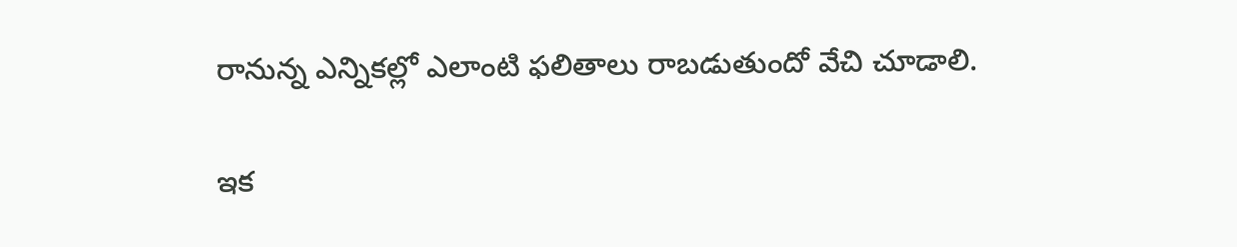రానున్న ఎన్నికల్లో ఎలాంటి ఫలితాలు రాబడుతుందో వేచి చూడాలి.

ఇక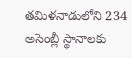తమిళనాడులోని 234 అసెంబ్లీ స్థానాలకు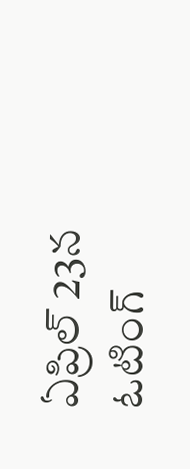ఏప్రిల్ 23న ఓటింగ్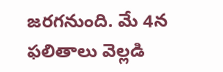జరగనుంది. మే 4న ఫలితాలు వెల్లడి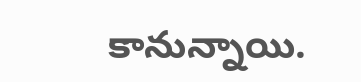కానున్నాయి.